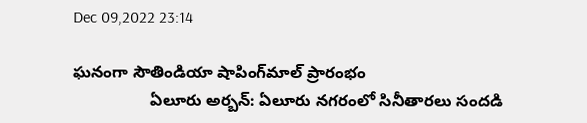Dec 09,2022 23:14

ఘనంగా సౌతిండియా షాపింగ్‌మాల్‌ ప్రారంభం
                 ఏలూరు అర్బన్‌: ఏలూరు నగరంలో సినీతారలు సందడి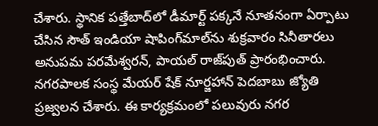చేశారు. స్థానిక పత్తేబాద్‌లో డీమార్ట్‌ పక్కనే నూతనంగా ఏర్పాటు చేసిన సౌత్‌ ఇండియా షాపింగ్‌మాల్‌ను శుక్రవారం సినీతారలు అనుపమ పరమేశ్వరన్‌, పాయల్‌ రాజ్‌పుత్‌ ప్రారంభించారు. నగరపాలక సంస్థ మేయర్‌ షేక్‌ నూర్జహాన్‌ పెదబాబు జ్యోతి ప్రజ్వలన చేశారు. ఈ కార్యక్రమంలో పలువురు నగర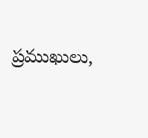ప్రముఖులు,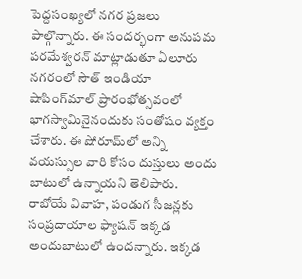పెద్దసంఖ్యలో నగర ప్రజలు పాల్గొన్నారు. ఈ సందర్భంగా అనుపమ పరమేశ్వరన్‌ మాట్లాడుతూ ఏలూరు నగరంలో సౌత్‌ ఇండియా షాపింగ్‌మాల్‌ ప్రారంభోత్సవంలో భాగస్వామినైనందుకు సంతోషం వ్యక్తం చేశారు. ఈ షోరూమ్‌లో అన్ని వయస్సుల వారి కోసం దుస్తులు అందు బాటులో ఉన్నాయని తెలిపారు. రాబోయే వివాహ, పండుగ సీజన్లకు సంప్రదాయాల ఫ్యాషన్‌ ఇక్కడ అందుబాటులో ఉందన్నారు. ఇక్కడ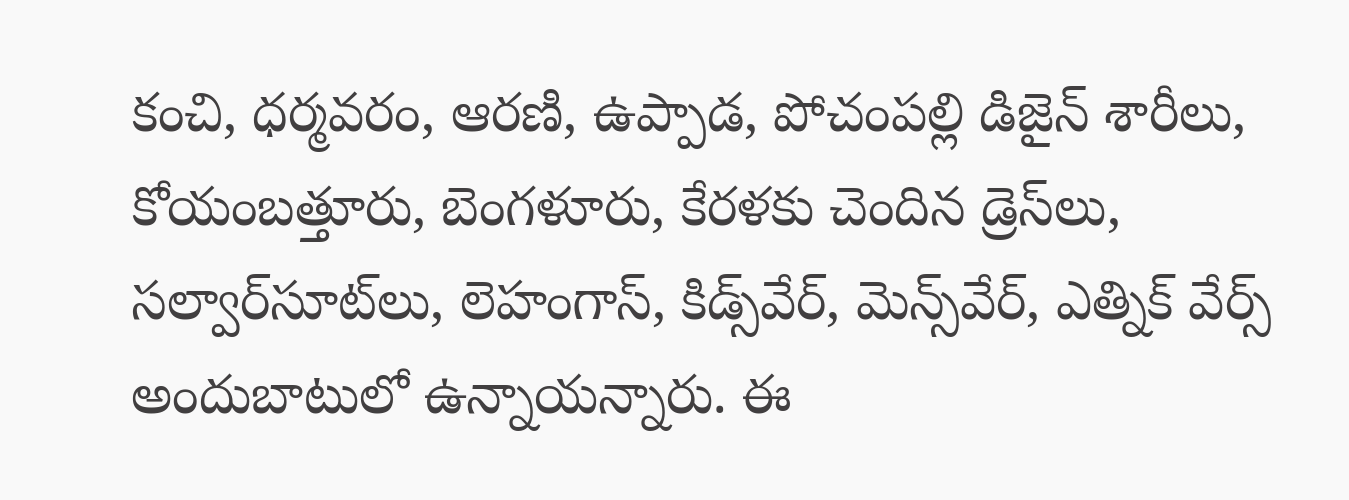కంచి, ధర్మవరం, ఆరణి, ఉప్పాడ, పోచంపల్లి డిజైన్‌ శారీలు, కోయంబత్తూరు, బెంగళూరు, కేరళకు చెందిన డ్రెస్‌లు, సల్వార్‌సూట్‌లు, లెహంగాస్‌, కిడ్స్‌వేర్‌, మెన్స్‌వేర్‌, ఎత్నిక్‌ వేర్స్‌ అందుబాటులో ఉన్నాయన్నారు. ఈ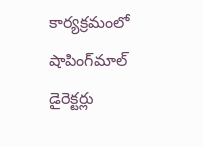కార్యక్రమంలో షాపింగ్‌మాల్‌ డైరెక్టర్లు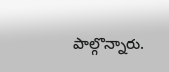పాల్గొన్నారు.